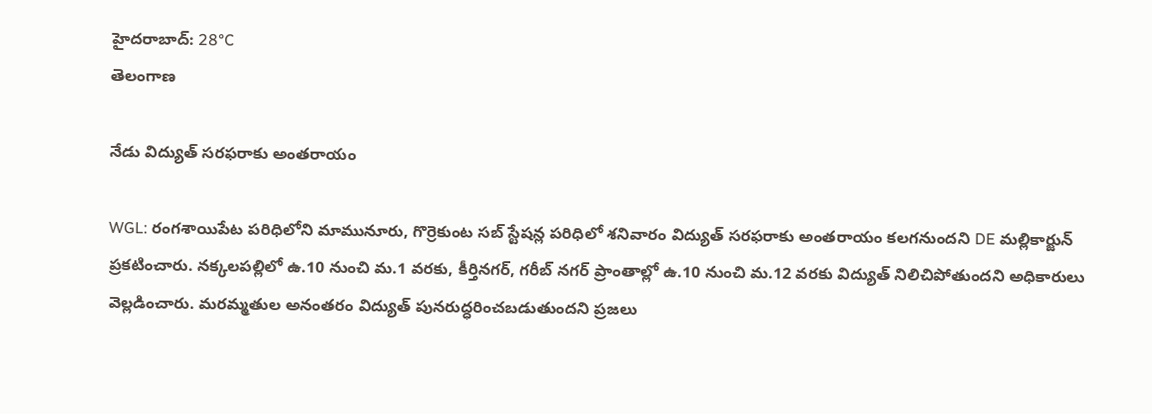హైదరాబాద్: 28°C
తెలంగాణ

నేడు విద్యుత్ సరఫరాకు అంతరాయం

WGL: రంగశాయిపేట పరిధిలోని మామునూరు, గొర్రెకుంట సబ్ స్టేషన్ల పరిధిలో శనివారం విద్యుత్ సరఫరాకు అంతరాయం కలగనుందని DE మల్లికార్జున్ ప్రకటించారు. నక్కలపల్లిలో ఉ.10 నుంచి మ.1 వరకు, కీర్తినగర్, గరీబ్ నగర్ ప్రాంతాల్లో ఉ.10 నుంచి మ.12 వరకు విద్యుత్ నిలిచిపోతుందని అధికారులు వెల్లడించారు. మరమ్మతుల అనంతరం విద్యుత్ పునరుద్ధరించబడుతుందని ప్రజలు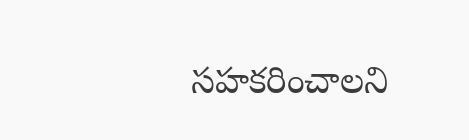సహకరించాలని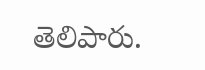తెలిపారు.